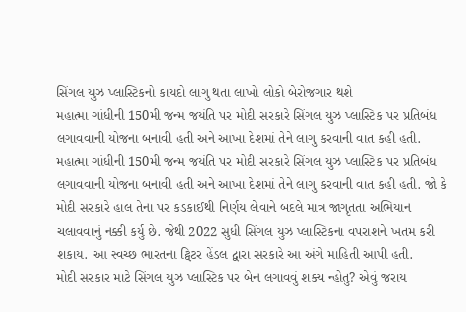સિંગલ યુઝ પ્લાસ્ટિકનો કાયદો લાગુ થતા લાખો લોકો બેરોજગાર થશે
મહાત્મા ગાંધીની 150મી જન્મ જયંતિ પર મોદી સરકારે સિંગલ યુઝ પ્લાસ્ટિક પર પ્રતિબંધ લગાવવાની યોજના બનાવી હતી અને આખા દેશમાં તેને લાગુ કરવાની વાત કહી હતી.
મહાત્મા ગાંધીની 150મી જન્મ જયંતિ પર મોદી સરકારે સિંગલ યુઝ પ્લાસ્ટિક પર પ્રતિબંધ લગાવવાની યોજના બનાવી હતી અને આખા દેશમાં તેને લાગુ કરવાની વાત કહી હતી. જો કે મોદી સરકારે હાલ તેના પર કડકાઈથી નિર્ણય લેવાને બદલે માત્ર જાગૃતતા અભિયાન ચલાવવાનું નક્કી કર્યુ છે. જેથી 2022 સુધી સિંગલ યુઝ પ્લાસ્ટિકના વપરાશને ખતમ કરી શકાય. આ સ્વચ્છ ભારતના ટ્વિટર હેંડલ દ્વારા સરકારે આ અંગે માહિતી આપી હતી.
મોદી સરકાર માટે સિંગલ યુઝ પ્લાસ્ટિક પર બેન લગાવવું શક્ય ન્હોતુ? એવું જરાય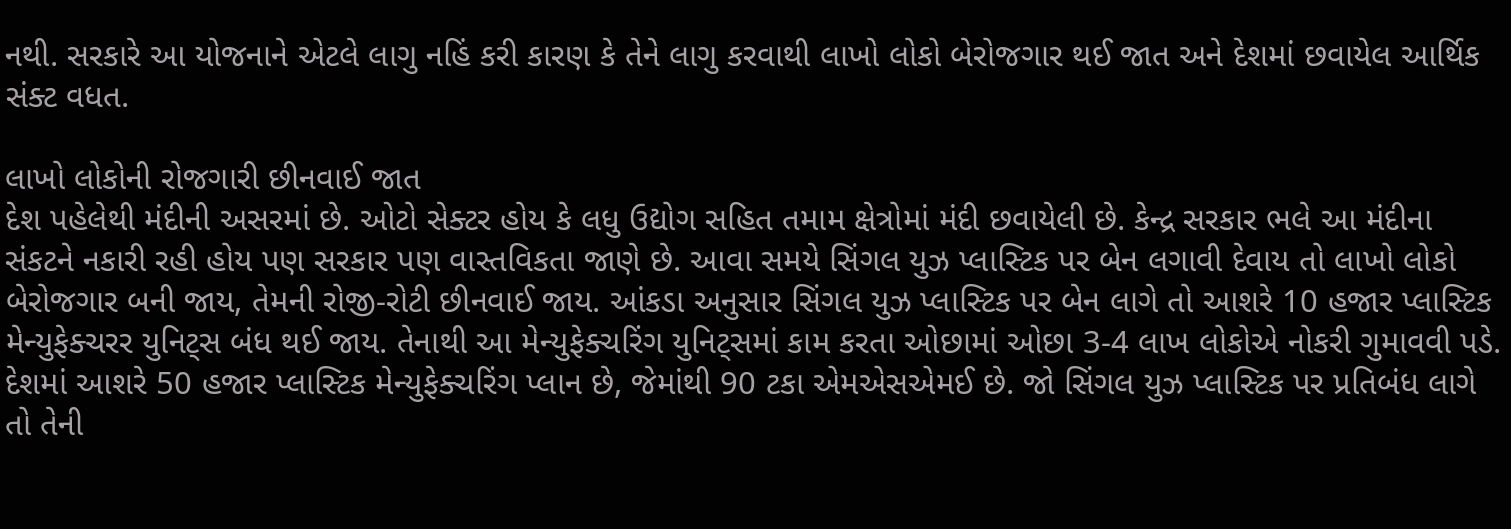નથી. સરકારે આ યોજનાને એટલે લાગુ નહિં કરી કારણ કે તેને લાગુ કરવાથી લાખો લોકો બેરોજગાર થઈ જાત અને દેશમાં છવાયેલ આર્થિક સંક્ટ વધત.

લાખો લોકોની રોજગારી છીનવાઈ જાત
દેશ પહેલેથી મંદીની અસરમાં છે. ઓટો સેક્ટર હોય કે લધુ ઉદ્યોગ સહિત તમામ ક્ષેત્રોમાં મંદી છવાયેલી છે. કેન્દ્ર સરકાર ભલે આ મંદીના સંકટને નકારી રહી હોય પણ સરકાર પણ વાસ્તવિકતા જાણે છે. આવા સમયે સિંગલ યુઝ પ્લાસ્ટિક પર બેન લગાવી દેવાય તો લાખો લોકો બેરોજગાર બની જાય, તેમની રોજી-રોટી છીનવાઈ જાય. આંકડા અનુસાર સિંગલ યુઝ પ્લાસ્ટિક પર બેન લાગે તો આશરે 10 હજાર પ્લાસ્ટિક મેન્યુફેક્ચરર યુનિટ્સ બંધ થઈ જાય. તેનાથી આ મેન્યુફેક્ચરિંગ યુનિટ્સમાં કામ કરતા ઓછામાં ઓછા 3-4 લાખ લોકોએ નોકરી ગુમાવવી પડે. દેશમાં આશરે 50 હજાર પ્લાસ્ટિક મેન્યુફેક્ચરિંગ પ્લાન છે, જેમાંથી 90 ટકા એમએસએમઈ છે. જો સિંગલ યુઝ પ્લાસ્ટિક પર પ્રતિબંધ લાગે તો તેની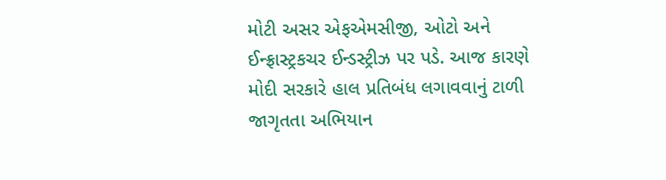મોટી અસર એફએમસીજી, ઓટો અને ઈન્ફ્રાસ્ટ્રકચર ઈન્ડસ્ટ્રીઝ પર પડે. આજ કારણે મોદી સરકારે હાલ પ્રતિબંધ લગાવવાનું ટાળી જાગૃતતા અભિયાન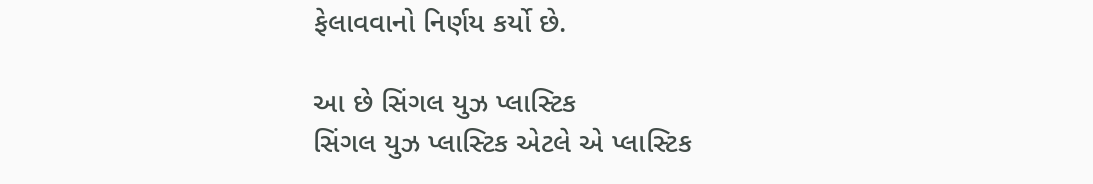ફેલાવવાનો નિર્ણય કર્યો છે.

આ છે સિંગલ યુઝ પ્લાસ્ટિક
સિંગલ યુઝ પ્લાસ્ટિક એટલે એ પ્લાસ્ટિક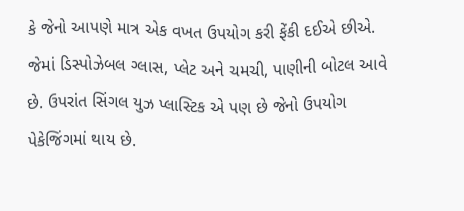કે જેનો આપણે માત્ર એક વખત ઉપયોગ કરી ફેંકી દઈએ છીએ. જેમાં ડિસ્પોઝેબલ ગ્લાસ, પ્લેટ અને ચમચી, પાણીની બોટલ આવે છે. ઉપરાંત સિંગલ યુઝ પ્લાસ્ટિક એ પણ છે જેનો ઉપયોગ પેકેજિંગમાં થાય છે.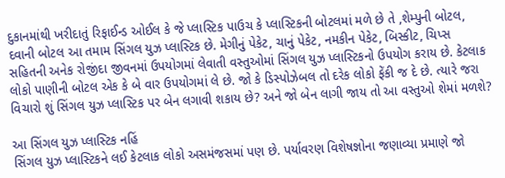દુકાનમાંથી ખરીદાતું રિફાઈન્ડ ઓઈલ કે જે પ્લાસ્ટિક પાઉચ કે પ્લાસ્ટિકની બોટલમાં મળે છે તે ,શેમ્પુની બોટલ, દવાની બોટલ આ તમામ સિંગલ યુઝ પ્લાસ્ટિક છે. મેગીનું પેકેટ, ચાનું પેકેટ, નમકીન પેકેટ, બિસ્કીટ, ચિપ્સ સહિતની અનેક રોજીંદા જીવનમાં ઉપયોગમાં લેવાતી વસ્તુઓમાં સિંગલ યુઝ પ્લાસ્ટિકનો ઉપયોગ કરાય છે. કેટલાક લોકો પાણીની બોટલ એક કે બે વાર ઉપયોગમાં લે છે. જો કે ડિસ્પોઝેબલ તો દરેક લોકો ફેંકી જ દે છે. ત્યારે જરા વિચારો શું સિંગલ યુઝ પ્લાસ્ટિક પર બેન લગાવી શકાય છે? અને જો બેન લાગી જાય તો આ વસ્તુઓ શેમાં મળશે?

આ સિંગલ યુઝ પ્લાસ્ટિક નહિં
સિંગલ યુઝ પ્લાસ્ટિકને લઈ કેટલાક લોકો અસમંજસમાં પણ છે. પર્યાવરણ વિશેષજ્ઞોના જણાવ્યા પ્રમાણે જો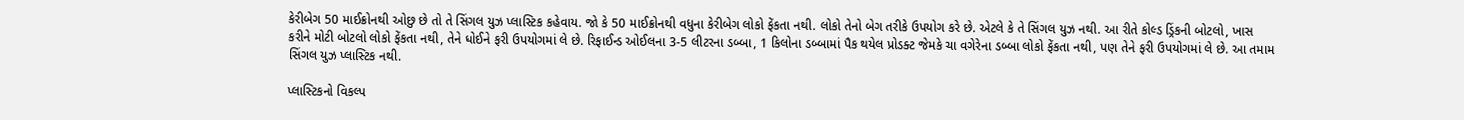કેરીબેગ 50 માઈક્રોનથી ઓછુ છે તો તે સિંગલ યુઝ પ્લાસ્ટિક કહેવાય. જો કે 50 માઈક્રોનથી વધુના કેરીબેગ લોકો ફેંકતા નથી. લોકો તેનો બેગ તરીકે ઉપયોગ કરે છે. એટલે કે તે સિંગલ યુઝ નથી. આ રીતે કોલ્ડ ડ્રિંકની બોટલો, ખાસ કરીને મોટી બોટલો લોકો ફેંકતા નથી, તેને ધોઈને ફરી ઉપયોગમાં લે છે. રિફાઈન્ડ ઓઈલના 3-5 લીટરના ડબ્બા, 1 કિલોના ડબ્બામાં પૈક થયેલ પ્રોડક્ટ જેમકે ચા વગેરેના ડબ્બા લોકો ફેંકતા નથી, પણ તેને ફરી ઉપયોગમાં લે છે. આ તમામ સિંગલ યુઝ પ્લાસ્ટિક નથી.

પ્લાસ્ટિકનો વિકલ્પ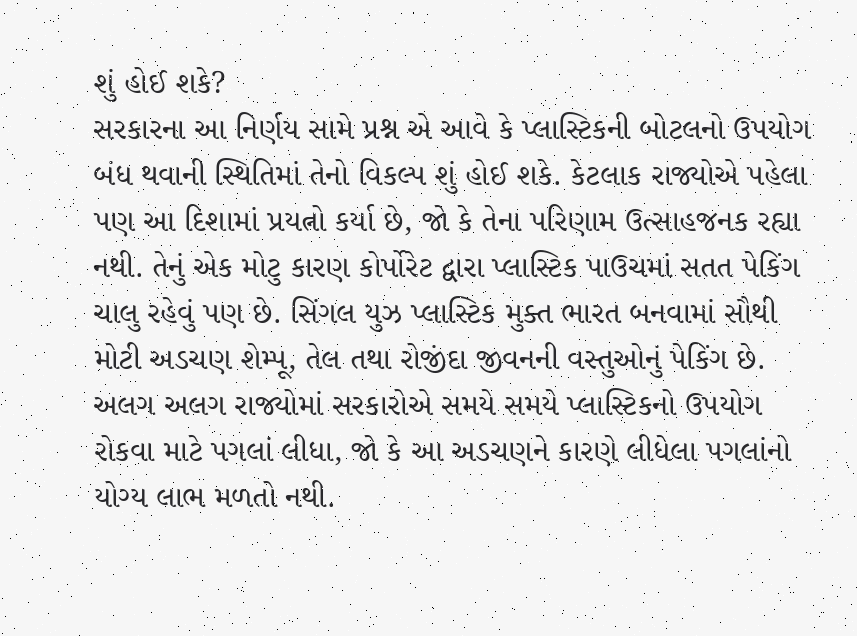શું હોઈ શકે?
સરકારના આ નિર્ણય સામે પ્રશ્ન એ આવે કે પ્લાસ્ટિકની બોટલનો ઉપયોગ બંધ થવાની સ્થિતિમાં તેનો વિકલ્પ શું હોઈ શકે. કેટલાક રાજ્યોએ પહેલા પણ આ દિશામાં પ્રયત્નો કર્યા છે, જો કે તેના પરિણામ ઉત્સાહજનક રહ્યા નથી. તેનું એક મોટુ કારણ કોર્પોરેટ દ્વારા પ્લાસ્ટિક પાઉચમાં સતત પેકિંગ ચાલુ રહેવું પણ છે. સિંગલ યુઝ પ્લાસ્ટિક મુક્ત ભારત બનવામાં સૌથી મોટી અડચણ શેમ્પૂ, તેલ તથા રોજીંદા જીવનની વસ્તુઓનું પેકિંગ છે. અલગ અલગ રાજ્યોમાં સરકારોએ સમયે સમયે પ્લાસ્ટિકનો ઉપયોગ રોકવા માટે પગલાં લીધા, જો કે આ અડચણને કારણે લીધેલા પગલાંનો યોગ્ય લાભ મળતો નથી.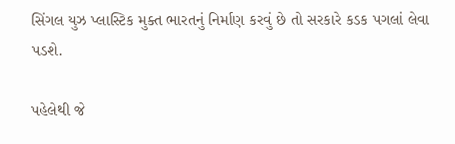સિંગલ યુઝ પ્લાસ્ટિક મુક્ત ભારતનું નિર્માણ કરવું છે તો સરકારે કડક પગલાં લેવા પડશે.

પહેલેથી જે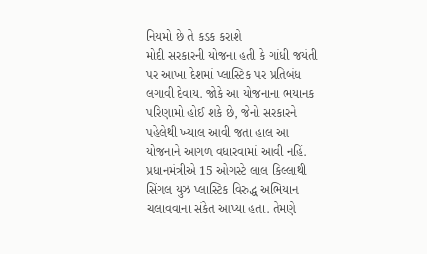નિયમો છે તે કડક કરાશે
મોદી સરકારની યોજના હતી કે ગાંધી જયંતી પર આખા દેશમાં પ્લાસ્ટિક પર પ્રતિબંધ લગાવી દેવાય. જોકે આ યોજનાના ભયાનક પરિણામો હોઈ શકે છે, જેનો સરકારને પહેલેથી ખ્યાલ આવી જતા હાલ આ યોજનાને આગળ વધારવામાં આવી નહિં. પ્રધાનમંત્રીએ 15 ઓગસ્ટે લાલ કિલ્લાથી સિંગલ યુઝ પ્લાસ્ટિક વિરુદ્ધ અભિયાન ચલાવવાના સંકેત આપ્યા હતા. તેમણે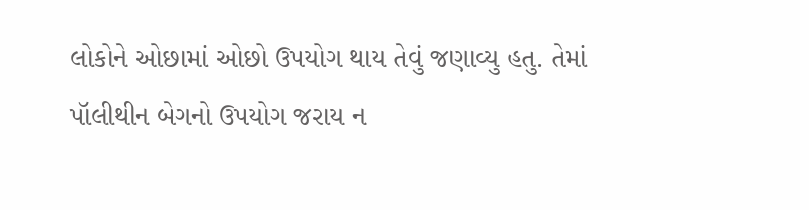લોકોને ઓછામાં ઓછો ઉપયોગ થાય તેવું જણાવ્યુ હતુ. તેમાં પૉલીથીન બેગનો ઉપયોગ જરાય ન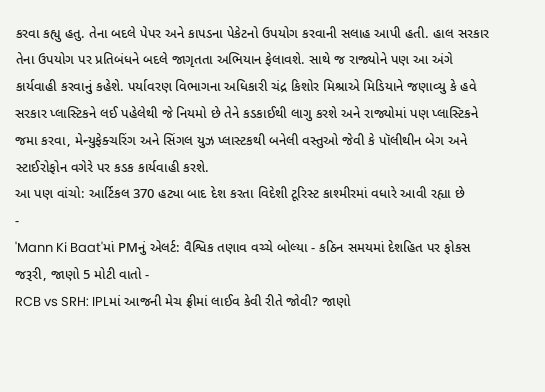કરવા કહ્યુ હતુ. તેના બદલે પેપર અને કાપડના પેકેટનો ઉપયોગ કરવાની સલાહ આપી હતી. હાલ સરકાર તેના ઉપયોગ પર પ્રતિબંધને બદલે જાગૃતતા અભિયાન ફેલાવશે. સાથે જ રાજ્યોને પણ આ અંગે કાર્યવાહી કરવાનું કહેશે. પર્યાવરણ વિભાગના અધિકારી ચંદ્ર કિશોર મિશ્રાએ મિડિયાને જણાવ્યુ કે હવે સરકાર પ્લાસ્ટિકને લઈ પહેલેથી જે નિયમો છે તેને કડકાઈથી લાગુ કરશે અને રાજ્યોમાં પણ પ્લાસ્ટિકને જમા કરવા, મેન્યુફેક્ચરિંગ અને સિંગલ યુઝ પ્લાસ્ટકથી બનેલી વસ્તુઓ જેવી કે પૉલીથીન બેગ અને સ્ટાઈરોફોન વગેરે પર કડક કાર્યવાહી કરશે.
આ પણ વાંચો: આર્ટિકલ 370 હટ્યા બાદ દેશ કરતા વિદેશી ટૂરિસ્ટ કાશ્મીરમાં વધારે આવી રહ્યા છે
-
'Mann Ki Baat'માં PMનું એલર્ટ: વૈશ્વિક તણાવ વચ્ચે બોલ્યા - કઠિન સમયમાં દેશહિત પર ફોકસ જરૂરી, જાણો 5 મોટી વાતો -
RCB vs SRH: IPLમાં આજની મેચ ફ્રીમાં લાઈવ કેવી રીતે જોવી? જાણો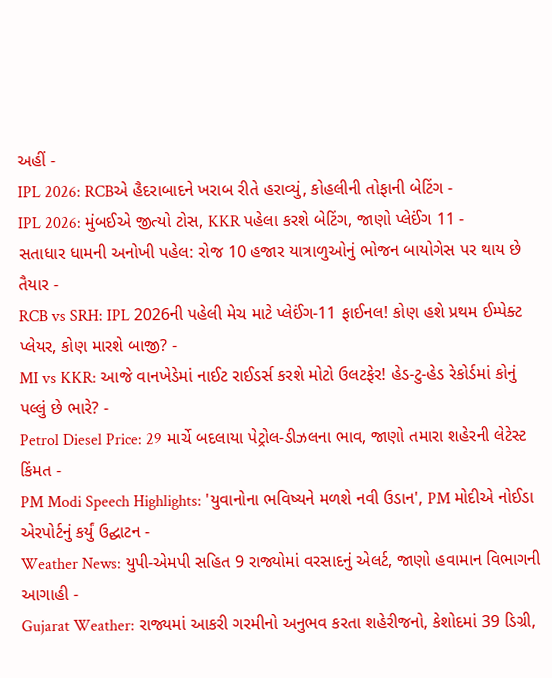અહીં -
IPL 2026: RCBએ હૈદરાબાદને ખરાબ રીતે હરાવ્યું, કોહલીની તોફાની બેટિંગ -
IPL 2026: મુંબઈએ જીત્યો ટોસ, KKR પહેલા કરશે બેટિંગ, જાણો પ્લેઈંગ 11 -
સતાધાર ધામની અનોખી પહેલ: રોજ 10 હજાર યાત્રાળુઓનું ભોજન બાયોગેસ પર થાય છે તૈયાર -
RCB vs SRH: IPL 2026ની પહેલી મેચ માટે પ્લેઈંગ-11 ફાઈનલ! કોણ હશે પ્રથમ ઈમ્પેક્ટ પ્લેયર, કોણ મારશે બાજી? -
MI vs KKR: આજે વાનખેડેમાં નાઈટ રાઈડર્સ કરશે મોટો ઉલટફેર! હેડ-ટુ-હેડ રેકોર્ડમાં કોનું પલ્લું છે ભારે? -
Petrol Diesel Price: 29 માર્ચે બદલાયા પેટ્રોલ-ડીઝલના ભાવ, જાણો તમારા શહેરની લેટેસ્ટ કિંમત -
PM Modi Speech Highlights: 'યુવાનોના ભવિષ્યને મળશે નવી ઉડાન', PM મોદીએ નોઈડા એરપોર્ટનું કર્યું ઉદ્ઘાટન -
Weather News: યુપી-એમપી સહિત 9 રાજ્યોમાં વરસાદનું એલર્ટ, જાણો હવામાન વિભાગની આગાહી -
Gujarat Weather: રાજ્યમાં આકરી ગરમીનો અનુભવ કરતા શહેરીજનો, કેશોદમાં 39 ડિગ્રી,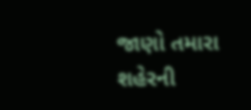જાણો તમારા શહેરની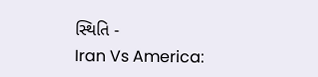સ્થિતિ -
Iran Vs America: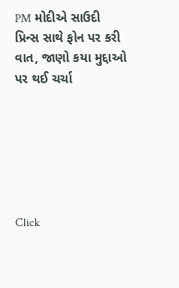PM મોદીએ સાઉદી પ્રિન્સ સાથે ફોન પર કરી વાત, જાણો કયા મુદ્દાઓ પર થઈ ચર્ચા






Click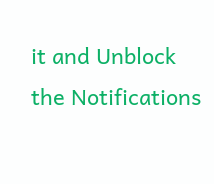it and Unblock the Notifications